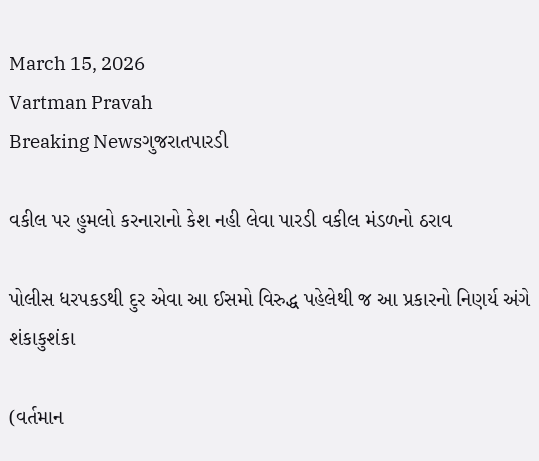March 15, 2026
Vartman Pravah
Breaking Newsગુજરાતપારડી

વકીલ પર હુમલો કરનારાનો કેશ નહી લેવા પારડી વકીલ મંડળનો ઠરાવ

પોલીસ ધરપકડથી દુર એવા આ ઈસમો વિરુદ્ધ પહેલેથી જ આ પ્રકારનો નિણર્ય અંગે શંકાકુશંકા

(વર્તમાન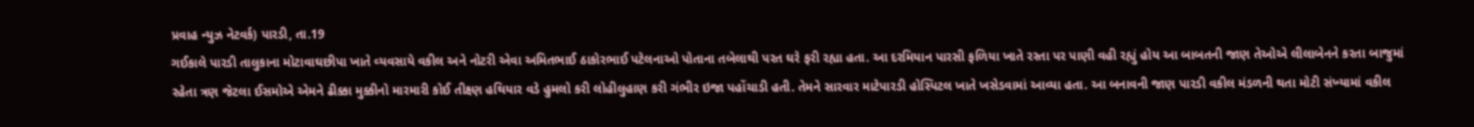પ્રવાહ ન્‍યુઝ નેટવર્ક) પારડી, તા.19
ગઈકાલે પારડી તાલુકાના મોટાવાઘછીપા ખાતે વ્‍યવસાયે વકીલ અને નોટરી એવા અમિતભાઈ ઠાકોરભાઈ પટેલનાઓ પોતાના તબેલાથી પરત ઘરે ફરી રહ્યા હતા. આ દરમિયાન પારસી ફળિયા ખાતે રસ્‍તા પર પાણી વહી રહ્યું હોય આ બાબતની જાણ તેઓએ લીલાબેનને કરતા બાજુમાં રહેતા ત્રણ જેટલા ઈસમોએ એમને ઢીક્કા મુક્કીનો મારમારી કોઈ તીક્ષ્ણ હથિયાર વડે હુમલો કરી લોહીલુહાણ કરી ગંભીર ઇજા પહોંચાડી હતી. તેમને સારવાર માટેપારડી હોસ્‍પિટલ ખાતે ખસેડવામાં આવ્‍યા હતા. આ બનાવની જાણ પારડી વકીલ મંડળની થતા મોટી સંખ્‍યામાં વકીલ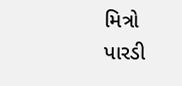મિત્રો પારડી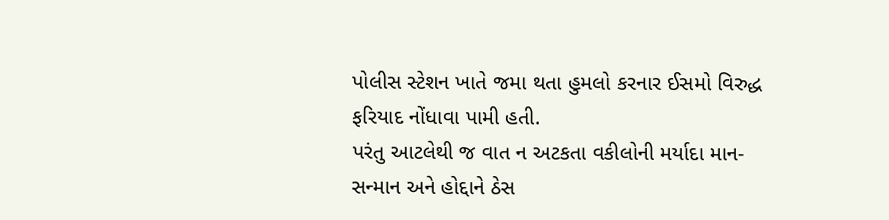પોલીસ સ્‍ટેશન ખાતે જમા થતા હુમલો કરનાર ઈસમો વિરુદ્ધ ફરિયાદ નોંધાવા પામી હતી.
પરંતુ આટલેથી જ વાત ન અટકતા વકીલોની મર્યાદા માન-સન્‍માન અને હોદ્દાને ઠેસ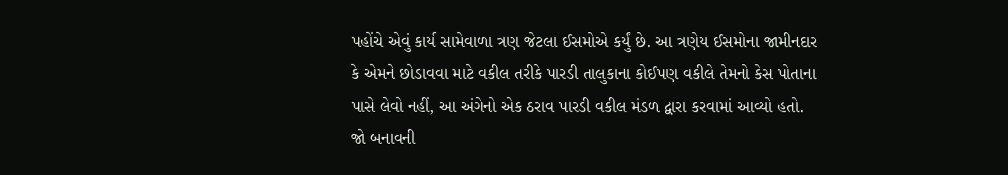પહોંચે એવું કાર્ય સામેવાળા ત્રણ જેટલા ઈસમોએ કર્યું છે. આ ત્રણેય ઈસમોના જામીનદાર કે એમને છોડાવવા માટે વકીલ તરીકે પારડી તાલુકાના કોઈપણ વકીલે તેમનો કેસ પોતાના પાસે લેવો નહીં, આ અંગેનો એક ઠરાવ પારડી વકીલ મંડળ દ્વારા કરવામાં આવ્‍યો હતો. જો બનાવની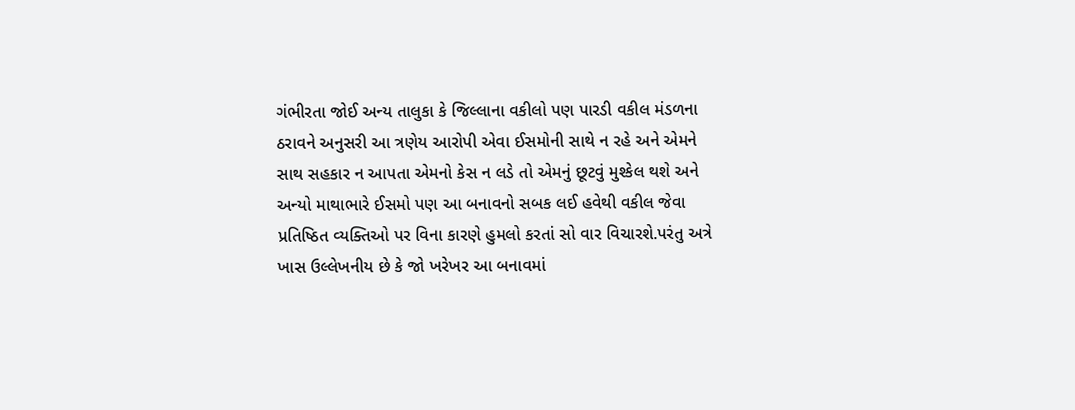ગંભીરતા જોઈ અન્‍ય તાલુકા કે જિલ્લાના વકીલો પણ પારડી વકીલ મંડળના ઠરાવને અનુસરી આ ત્રણેય આરોપી એવા ઈસમોની સાથે ન રહે અને એમને સાથ સહકાર ન આપતા એમનો કેસ ન લડે તો એમનું છૂટવું મુશ્‍કેલ થશે અને અન્‍યો માથાભારે ઈસમો પણ આ બનાવનો સબક લઈ હવેથી વકીલ જેવા પ્રતિષ્ઠિત વ્‍યક્‍તિઓ પર વિના કારણે હુમલો કરતાં સો વાર વિચારશે.પરંતુ અત્રે ખાસ ઉલ્લેખનીય છે કે જો ખરેખર આ બનાવમાં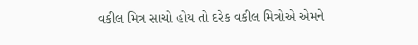વકીલ મિત્ર સાચો હોય તો દરેક વકીલ મિત્રોએ એમને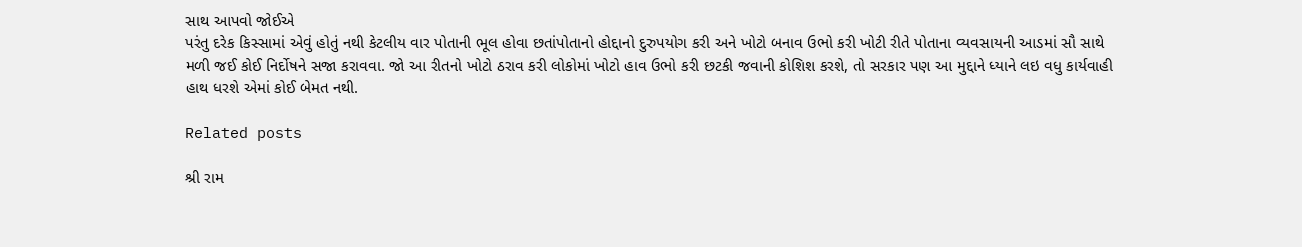સાથ આપવો જોઈએ
પરંતુ દરેક કિસ્‍સામાં એવું હોતું નથી કેટલીય વાર પોતાની ભૂલ હોવા છતાંપોતાનો હોદ્દાનો દુરુપયોગ કરી અને ખોટો બનાવ ઉભો કરી ખોટી રીતે પોતાના વ્‍યવસાયની આડમાં સૌ સાથે મળી જઈ કોઈ નિર્દોષને સજા કરાવવા. જો આ રીતનો ખોટો ઠરાવ કરી લોકોમાં ખોટો હાવ ઉભો કરી છટકી જવાની કોશિશ કરશે, તો સરકાર પણ આ મુદ્દાને ધ્‍યાને લઇ વધુ કાર્યવાહી હાથ ધરશે એમાં કોઈ બેમત નથી.

Related posts

શ્રી રામ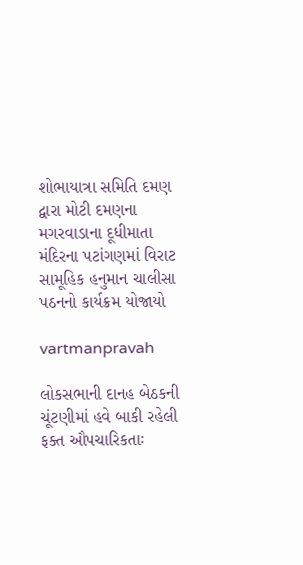શોભાયાત્રા સમિતિ દમણ દ્વારા મોટી દમણના મગરવાડાના દૂધીમાતા મંદિરના પટાંગણમાં વિરાટ સામૂહિક હનુમાન ચાલીસા પઠનનો કાર્યક્રમ યોજાયો

vartmanpravah

લોકસભાની દાનહ બેઠકની ચૂંટણીમાં હવે બાકી રહેલી ફક્‍ત ઔપચારિકતાઃ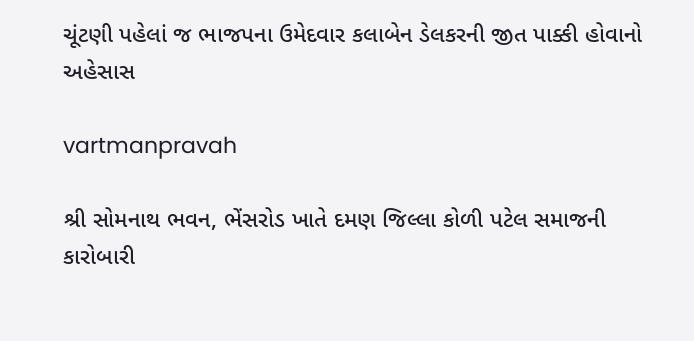ચૂંટણી પહેલાં જ ભાજપના ઉમેદવાર કલાબેન ડેલકરની જીત પાક્કી હોવાનો અહેસાસ

vartmanpravah

શ્રી સોમનાથ ભવન, ભેંસરોડ ખાતે દમણ જિલ્લા કોળી પટેલ સમાજની કારોબારી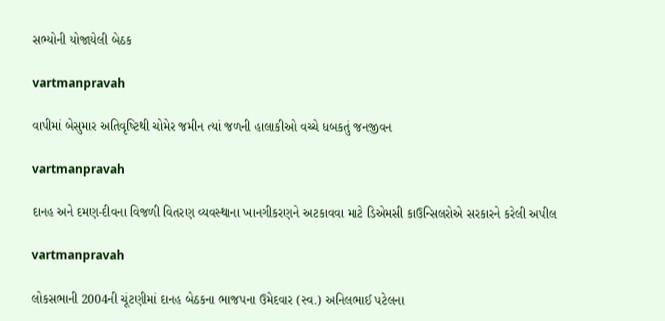સભ્‍યોની યોજાયેલી બેઠક

vartmanpravah

વાપીમાં બેસુમાર અતિવૃષ્‍ટિથી ચોમેર જમીન ત્‍યાં જળની હાલાકીઓ વચ્‍ચે ધબકતું જનજીવન

vartmanpravah

દાનહ અને દમણ-દીવના વિજળી વિતરણ વ્‍યવસ્‍થાના ખાનગીકરણને અટકાવવા માટે ડિએમસી કાઉન્‍સિલરોએ સરકારને કરેલી અપીલ

vartmanpravah

લોકસભાની 2004ની ચૂંટણીમાં દાનહ બેઠકના ભાજપના ઉમેદવાર (સ્‍વ.) અનિલભાઈ પટેલના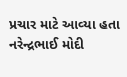પ્રચાર માટે આવ્‍યા હતા નરેન્‍દ્રભાઈ મોદી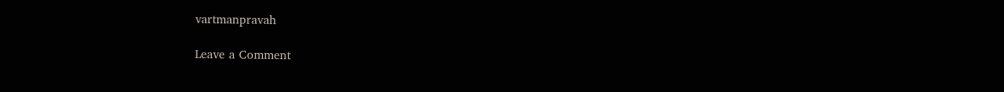vartmanpravah

Leave a Comment